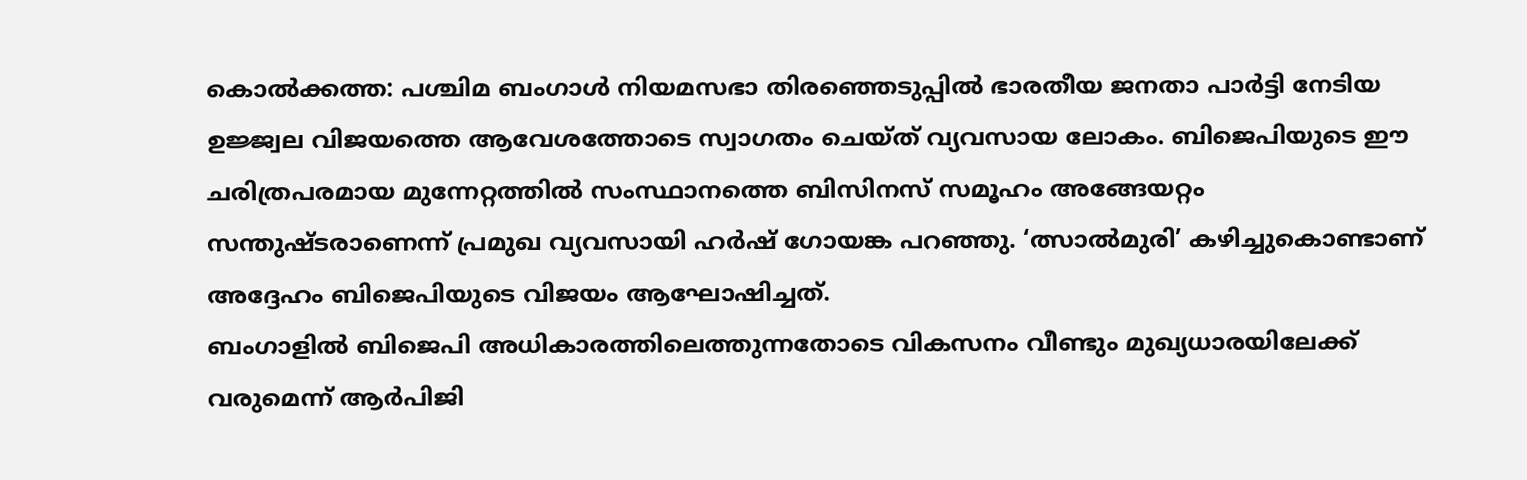കൊൽക്കത്ത: പശ്ചിമ ബംഗാൾ നിയമസഭാ തിരഞ്ഞെടുപ്പിൽ ഭാരതീയ ജനതാ പാർട്ടി നേടിയ ഉജ്ജ്വല വിജയത്തെ ആവേശത്തോടെ സ്വാഗതം ചെയ്ത് വ്യവസായ ലോകം. ബിജെപിയുടെ ഈ ചരിത്രപരമായ മുന്നേറ്റത്തിൽ സംസ്ഥാനത്തെ ബിസിനസ് സമൂഹം അങ്ങേയറ്റം സന്തുഷ്ടരാണെന്ന് പ്രമുഖ വ്യവസായി ഹർഷ് ഗോയങ്ക പറഞ്ഞു. ‘ത്സാൽമുരി’ കഴിച്ചുകൊണ്ടാണ് അദ്ദേഹം ബിജെപിയുടെ വിജയം ആഘോഷിച്ചത്.
ബംഗാളിൽ ബിജെപി അധികാരത്തിലെത്തുന്നതോടെ വികസനം വീണ്ടും മുഖ്യധാരയിലേക്ക് വരുമെന്ന് ആർപിജി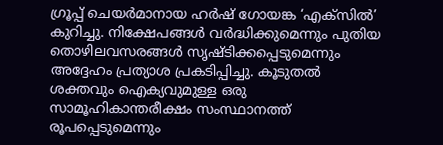ഗ്രൂപ്പ് ചെയർമാനായ ഹർഷ് ഗോയങ്ക ‘എക്സിൽ’ കുറിച്ചു. നിക്ഷേപങ്ങൾ വർദ്ധിക്കുമെന്നും പുതിയ തൊഴിലവസരങ്ങൾ സൃഷ്ടിക്കപ്പെടുമെന്നും അദ്ദേഹം പ്രത്യാശ പ്രകടിപ്പിച്ചു. കൂടുതൽ ശക്തവും ഐക്യവുമുള്ള ഒരു സാമൂഹികാന്തരീക്ഷം സംസ്ഥാനത്ത് രൂപപ്പെടുമെന്നും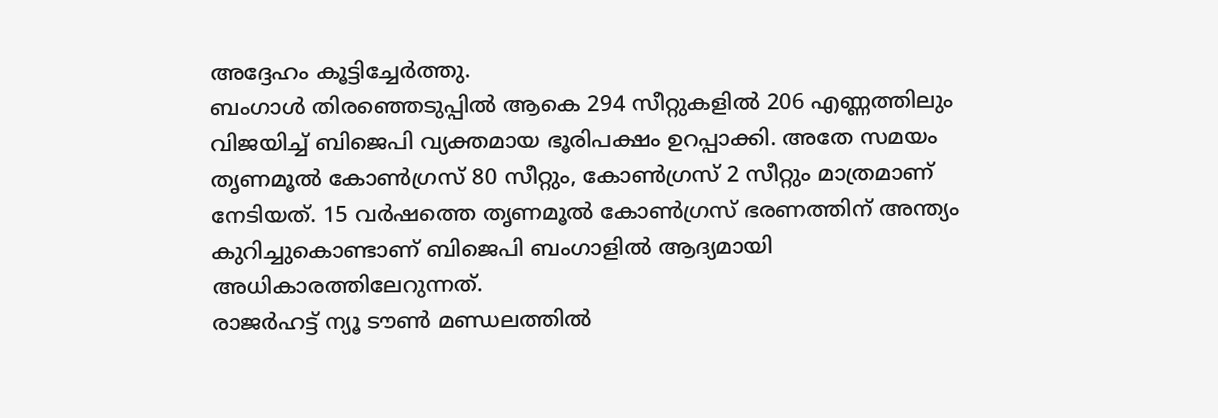അദ്ദേഹം കൂട്ടിച്ചേർത്തു.
ബംഗാൾ തിരഞ്ഞെടുപ്പിൽ ആകെ 294 സീറ്റുകളിൽ 206 എണ്ണത്തിലും വിജയിച്ച് ബിജെപി വ്യക്തമായ ഭൂരിപക്ഷം ഉറപ്പാക്കി. അതേ സമയം തൃണമൂൽ കോൺഗ്രസ് 80 സീറ്റും, കോൺഗ്രസ് 2 സീറ്റും മാത്രമാണ് നേടിയത്. 15 വർഷത്തെ തൃണമൂൽ കോൺഗ്രസ് ഭരണത്തിന് അന്ത്യം കുറിച്ചുകൊണ്ടാണ് ബിജെപി ബംഗാളിൽ ആദ്യമായി അധികാരത്തിലേറുന്നത്.
രാജർഹട്ട് ന്യൂ ടൗൺ മണ്ഡലത്തിൽ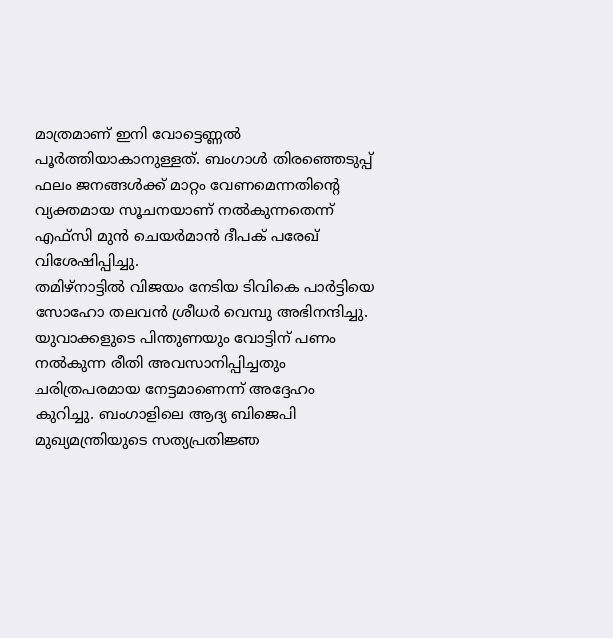മാത്രമാണ് ഇനി വോട്ടെണ്ണൽ പൂർത്തിയാകാനുള്ളത്. ബംഗാൾ തിരഞ്ഞെടുപ്പ് ഫലം ജനങ്ങൾക്ക് മാറ്റം വേണമെന്നതിന്റെ വ്യക്തമായ സൂചനയാണ് നൽകുന്നതെന്ന് എഫ്സി മുൻ ചെയർമാൻ ദീപക് പരേഖ് വിശേഷിപ്പിച്ചു.
തമിഴ്നാട്ടിൽ വിജയം നേടിയ ടിവികെ പാർട്ടിയെ സോഹോ തലവൻ ശ്രീധർ വെമ്പു അഭിനന്ദിച്ചു. യുവാക്കളുടെ പിന്തുണയും വോട്ടിന് പണം നൽകുന്ന രീതി അവസാനിപ്പിച്ചതും ചരിത്രപരമായ നേട്ടമാണെന്ന് അദ്ദേഹം കുറിച്ചു. ബംഗാളിലെ ആദ്യ ബിജെപി മുഖ്യമന്ത്രിയുടെ സത്യപ്രതിജ്ഞ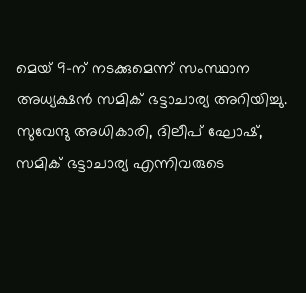മെയ് 9-ന് നടക്കുമെന്ന് സംസ്ഥാന അധ്യക്ഷൻ സമിക് ഭട്ടാചാര്യ അറിയിച്ചു. സുവേന്ദു അധികാരി, ദിലീപ് ഘോഷ്, സമിക് ഭട്ടാചാര്യ എന്നിവരുടെ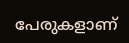പേരുകളാണ്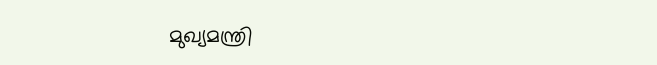മുഖ്യമന്ത്രി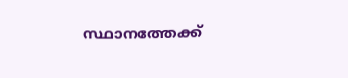സ്ഥാനത്തേക്ക്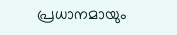പ്രധാനമായും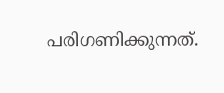പരിഗണിക്കുന്നത്.